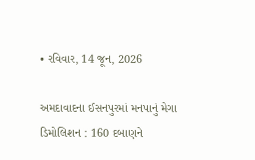• રવિવાર, 14 જૂન, 2026

અમદાવાદના ઈસનપુરમાં મનપાનું મેગા ડિમોલિશન : 160 દબાણને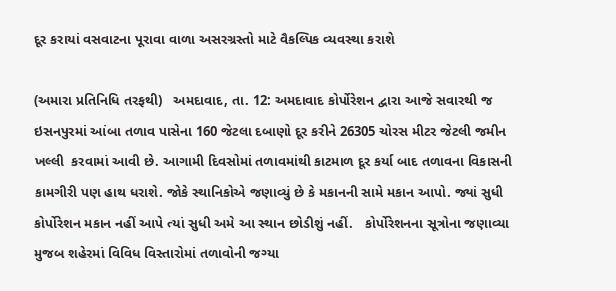દૂર કરાયાં વસવાટના પૂરાવા વાળા અસરગ્રસ્તો માટે વૈકલ્પિક વ્યવસ્થા કરાશે

(અમારા પ્રતિનિધિ તરફથી)   અમદાવાદ, તા. 12: અમદાવાદ કોર્પોરેશન દ્વારા આજે સવારથી જ ઇસનપુરમાં આંબા તળાવ પાસેના 160 જેટલા દબાણો દૂર કરીને 26305 ચોરસ મીટર જેટલી જમીન ખલ્લી  કરવામાં આવી છે. આગામી દિવસોમાં તળાવમાંથી કાટમાળ દૂર કર્યા બાદ તળાવના વિકાસની કામગીરી પણ હાથ ધરાશે. જોકે સ્થાનિકોએ જણાવ્યું છે કે મકાનની સામે મકાન આપો. જ્યાં સુધી કોર્પોરેશન મકાન નહીં આપે ત્યાં સુધી અમે આ સ્થાન છોડીશું નહીં.   કોર્પોરેશનના સૂત્રોના જણાવ્યા મુજબ શહેરમાં વિવિધ વિસ્તારોમાં તળાવોની જગ્યા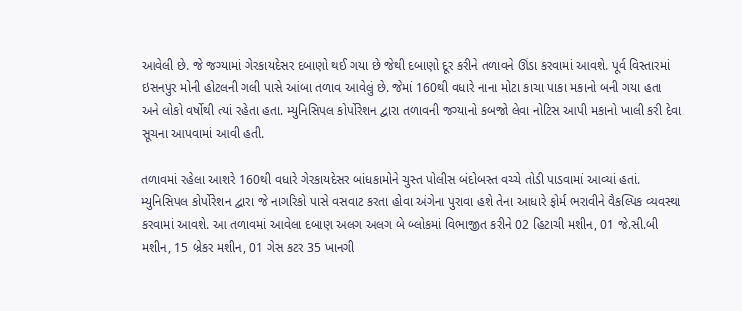આવેલી છે. જે જગ્યામાં ગેરકાયદેસર દબાણો થઈ ગયા છે જેથી દબાણો દૂર કરીને તળાવને ઊંડા કરવામાં આવશે. પૂર્વ વિસ્તારમાં ઇસનપુર મોની હોટલની ગલી પાસે આંબા તળાવ આવેલું છે. જેમાં 160થી વધારે નાના મોટા કાચા પાકા મકાનો બની ગયા હતા અને લોકો વર્ષોથી ત્યાં રહેતા હતા. મ્યુનિસિપલ કોર્પોરેશન દ્વારા તળાવની જગ્યાનો કબજો લેવા નોટિસ આપી મકાનો ખાલી કરી દેવા સૂચના આપવામાં આવી હતી.

તળાવમાં રહેલા આશરે 160થી વધારે ગેરકાયદેસર બાંધકામોને ચુસ્ત પોલીસ બંદોબસ્ત વચ્ચે તોડી પાડવામાં આવ્યાં હતાં. મ્યુનિસિપલ કોર્પોરેશન દ્વારા જે નાગરિકો પાસે વસવાટ કરતા હોવા અંગેના પુરાવા હશે તેના આધારે ફોર્મ ભરાવીને વૈકલ્પિક વ્યવસ્થા કરવામાં આવશે. આ તળાવમાં આવેલા દબાણ અલગ અલગ બે બ્લોકમાં વિભાજીત કરીને 02 હિટાચી મશીન, 01 જે.સી.બી મશીન, 15 બ્રેકર મશીન, 01 ગેસ કટર 35 ખાનગી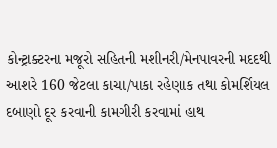કોન્ટ્રાક્ટરના મજૂરો સહિતની મશીનરી/મેનપાવરની મદદથી આશરે 160 જેટલા કાચા/પાકા રહેણાક તથા કોમર્શિયલ દબાણો દૂર કરવાની કામગીરી કરવામાં હાથ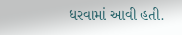ધરવામાં આવી હતી.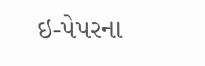ઇ-પેપરના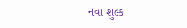નવા શુલ્ક